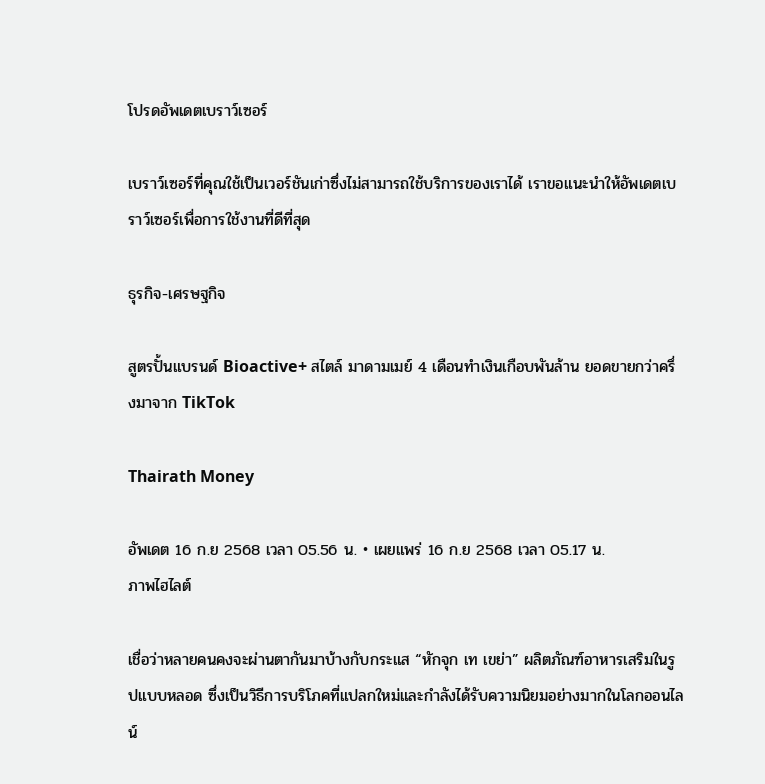โปรดอัพเดตเบราว์เซอร์

เบราว์เซอร์ที่คุณใช้เป็นเวอร์ชันเก่าซึ่งไม่สามารถใช้บริการของเราได้ เราขอแนะนำให้อัพเดตเบราว์เซอร์เพื่อการใช้งานที่ดีที่สุด

ธุรกิจ-เศรษฐกิจ

สูตรปั้นแบรนด์ Bioactive+ สไตล์ มาดามเมย์ 4 เดือนทำเงินเกือบพันล้าน ยอดขายกว่าครึ่งมาจาก TikTok

Thairath Money

อัพเดต 16 ก.ย 2568 เวลา 05.56 น. • เผยแพร่ 16 ก.ย 2568 เวลา 05.17 น.
ภาพไฮไลต์

เชื่อว่าหลายคนคงจะผ่านตากันมาบ้างกับกระแส “หักจุก เท เขย่า” ผลิตภัณฑ์อาหารเสริมในรูปแบบหลอด ซึ่งเป็นวิธีการบริโภคที่แปลกใหม่และกำลังได้รับความนิยมอย่างมากในโลกออนไลน์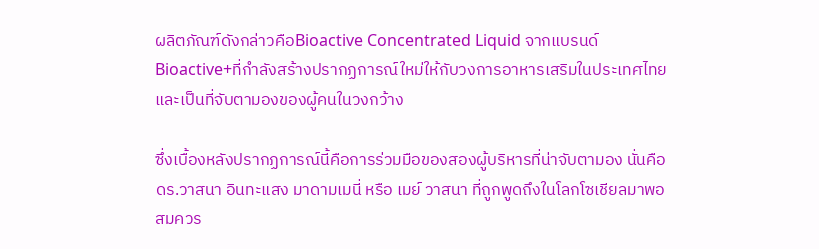ผลิตภัณฑ์ดังกล่าวคือBioactive Concentrated Liquid จากแบรนด์ Bioactive+ที่กำลังสร้างปรากฏการณ์ใหม่ให้กับวงการอาหารเสริมในประเทศไทยและเป็นที่จับตามองของผู้คนในวงกว้าง

ซึ่งเบื้องหลังปรากฏการณ์นี้คือการร่วมมือของสองผู้บริหารที่น่าจับตามอง นั่นคือ ดร.วาสนา อินทะแสง มาดามเมนี่ หรือ เมย์ วาสนา ที่ถูกพูดถึงในโลกโซเชียลมาพอสมควร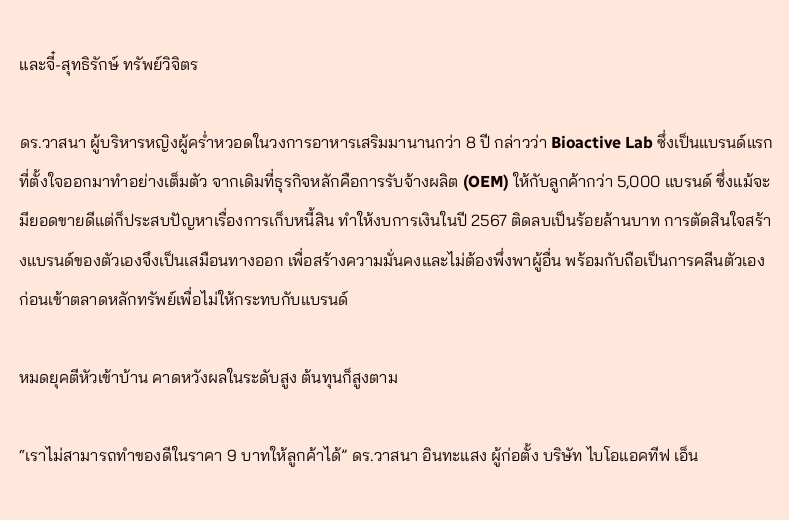และจี๋-สุทธิรักษ์ ทรัพย์วิจิตร

ดร.วาสนา ผู้บริหารหญิงผู้คร่ำหวอดในวงการอาหารเสริมมานานกว่า 8 ปี กล่าวว่า Bioactive Lab ซึ่งเป็นแบรนด์แรกที่ตั้งใจออกมาทำอย่างเต็มตัว จากเดิมที่ธุรกิจหลักคือการรับจ้างผลิต (OEM) ให้กับลูกค้ากว่า 5,000 แบรนด์ ซึ่งแม้จะมียอดขายดีแต่ก็ประสบปัญหาเรื่องการเก็บหนี้สิน ทำให้งบการเงินในปี 2567 ติดลบเป็นร้อยล้านบาท การตัดสินใจสร้างแบรนด์ของตัวเองจึงเป็นเสมือนทางออก เพื่อสร้างความมั่นคงและไม่ต้องพึ่งพาผู้อื่น พร้อมกับถือเป็นการคลีนตัวเอง ก่อนเข้าตลาดหลักทรัพย์เพื่อไม่ให้กระทบกับแบรนด์

หมดยุคตีหัวเข้าบ้าน คาดหวังผลในระดับสูง ต้นทุนก็สูงตาม

“เราไม่สามารถทำของดีในราคา 9 บาทให้ลูกค้าได้” ดร.วาสนา อินทะแสง ผู้ก่อตั้ง บริษัท ไบโอแอคทีฟ เอ็น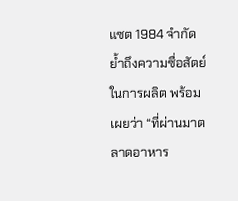แซต 1984 จำกัด ย้ำถึงความซื่อสัตย์ในการผลิต พร้อมเผยว่า “ที่ผ่านมาตลาดอาหาร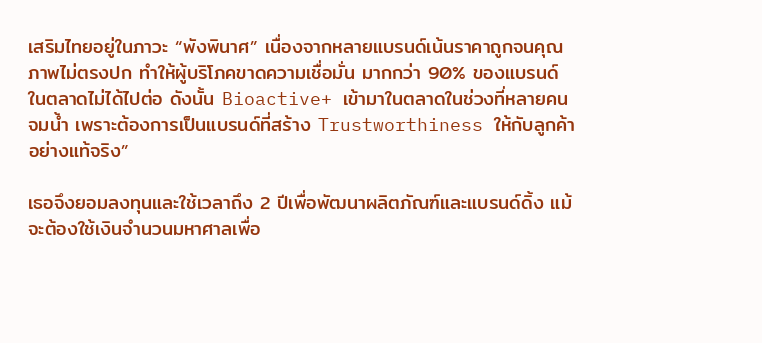เสริมไทยอยู่ในภาวะ “พังพินาศ” เนื่องจากหลายแบรนด์เน้นราคาถูกจนคุณภาพไม่ตรงปก ทำให้ผู้บริโภคขาดความเชื่อมั่น มากกว่า 90% ของแบรนด์ในตลาดไม่ได้ไปต่อ ดังนั้น Bioactive+ เข้ามาในตลาดในช่วงที่หลายคนจมน้ำ เพราะต้องการเป็นแบรนด์ที่สร้าง Trustworthiness ให้กับลูกค้าอย่างแท้จริง”

เธอจึงยอมลงทุนและใช้เวลาถึง 2 ปีเพื่อพัฒนาผลิตภัณฑ์และแบรนด์ดิ้ง แม้จะต้องใช้เงินจำนวนมหาศาลเพื่อ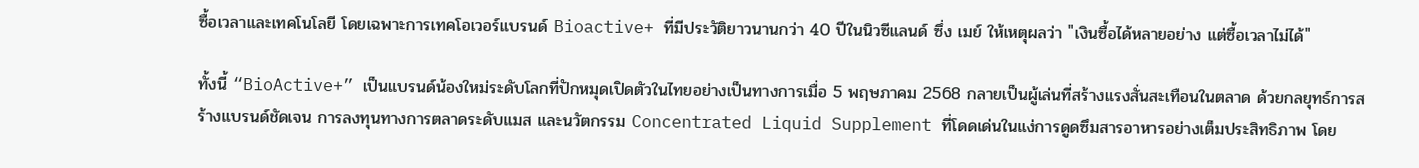ซื้อเวลาและเทคโนโลยี โดยเฉพาะการเทคโอเวอร์แบรนด์ Bioactive+ ที่มีประวัติยาวนานกว่า 40 ปีในนิวซีแลนด์ ซึ่ง เมย์ ให้เหตุผลว่า "เงินซื้อได้หลายอย่าง แต่ซื้อเวลาไม่ได้"

ทั้งนี้ “BioActive+” เป็นแบรนด์น้องใหม่ระดับโลกที่ปักหมุดเปิดตัวในไทยอย่างเป็นทางการเมื่อ 5 พฤษภาคม 2568 กลายเป็นผู้เล่นที่สร้างแรงสั่นสะเทือนในตลาด ด้วยกลยุทธ์การสร้างแบรนด์ชัดเจน การลงทุนทางการตลาดระดับแมส และนวัตกรรม Concentrated Liquid Supplement ที่โดดเด่นในแง่การดูดซึมสารอาหารอย่างเต็มประสิทธิภาพ โดย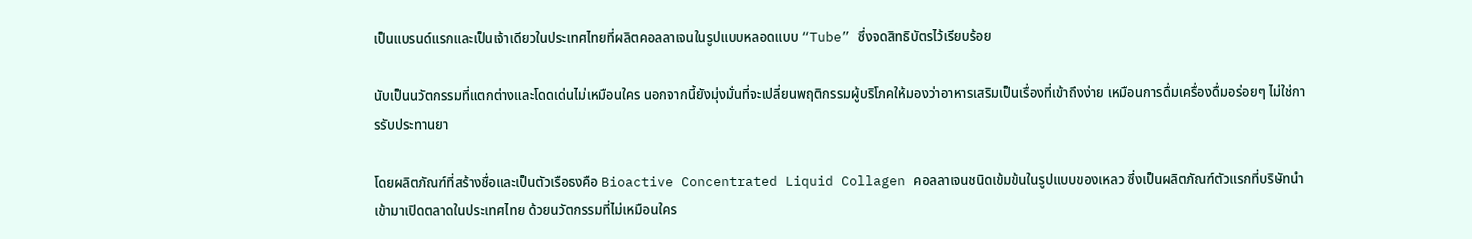เป็นแบรนด์แรกและเป็นเจ้าเดียวในประเทศไทยที่ผลิตคอลลาเจนในรูปแบบหลอดแบบ “Tube” ซึ่งจดสิทธิบัตรไว้เรียบร้อย

นับเป็นนวัตกรรมที่แตกต่างและโดดเด่นไม่เหมือนใคร นอกจากนี้ยังมุ่งมั่นที่จะเปลี่ยนพฤติกรรมผู้บริโภคให้มองว่าอาหารเสริมเป็นเรื่องที่เข้าถึงง่าย เหมือนการดื่มเครื่องดื่มอร่อยๆ ไม่ใช่การรับประทานยา

โดยผลิตภัณฑ์ที่สร้างชื่อและเป็นตัวเรือธงคือ Bioactive Concentrated Liquid Collagen คอลลาเจนชนิดเข้มข้นในรูปแบบของเหลว ซึ่งเป็นผลิตภัณฑ์ตัวแรกที่บริษัทนำเข้ามาเปิดตลาดในประเทศไทย ด้วยนวัตกรรมที่ไม่เหมือนใคร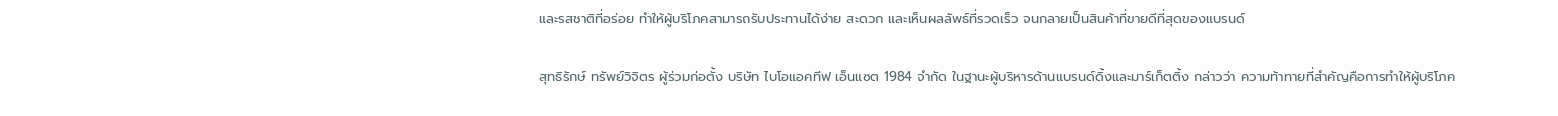และรสชาติที่อร่อย ทำให้ผู้บริโภคสามารถรับประทานได้ง่าย สะดวก และเห็นผลลัพธ์ที่รวดเร็ว จนกลายเป็นสินค้าที่ขายดีที่สุดของแบรนด์

สุทธิรักษ์ ทรัพย์วิจิตร ผู้ร่วมก่อตั้ง บริษัท ไบโอแอคทีฟ เอ็นแซต 1984 จำกัด ในฐานะผู้บริหารด้านแบรนด์ดิ้งและมาร์เก็ตติ้ง กล่าวว่า ความท้าทายที่สำคัญคือการทำให้ผู้บริโภค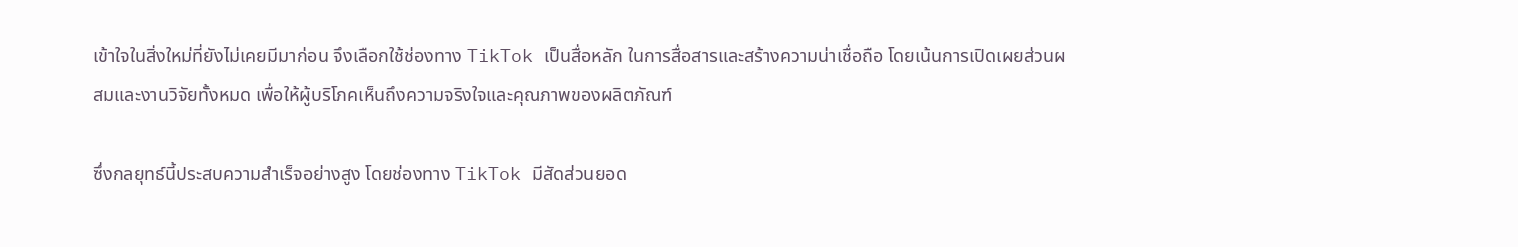เข้าใจในสิ่งใหม่ที่ยังไม่เคยมีมาก่อน จึงเลือกใช้ช่องทาง TikTok เป็นสื่อหลัก ในการสื่อสารและสร้างความน่าเชื่อถือ โดยเน้นการเปิดเผยส่วนผสมและงานวิจัยทั้งหมด เพื่อให้ผู้บริโภคเห็นถึงความจริงใจและคุณภาพของผลิตภัณฑ์

ซึ่งกลยุทธ์นี้ประสบความสำเร็จอย่างสูง โดยช่องทาง TikTok มีสัดส่วนยอด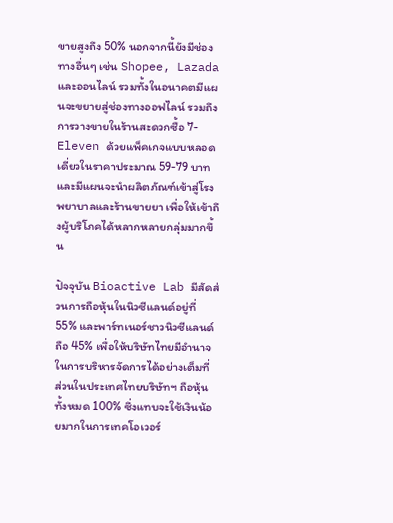ขายสูงถึง 50% นอกจากนี้ยังมีช่องทางอื่นๆ เช่น Shopee, Lazada และออนไลน์ รวมทั้งในอนาคตมีแผนจะขยายสู่ช่องทางออฟไลน์ รวมถึงการวางขายในร้านสะดวกซื้อ 7-Eleven ด้วยแพ็คเกจแบบหลอดเดี่ยวในราคาประมาณ 59-79 บาท และมีแผนจะนำผลิตภัณฑ์เข้าสู่โรงพยาบาลและร้านขายยา เพื่อให้เข้าถึงผู้บริโภคได้หลากหลายกลุ่มมากขึ้น

ปัจจุบัน Bioactive Lab มีสัดส่วนการถือหุ้นในนิวซีแลนด์อยู่ที่ 55% และพาร์ทเนอร์ชาวนิวซีแลนด์ถือ 45% เพื่อให้บริษัทไทยมีอำนาจในการบริหารจัดการได้อย่างเต็มที่ ส่วนในประเทศไทยบริษัทฯ ถือหุ้นทั้งหมด 100% ซึ่งแทบจะใช้เงินน้อยมากในการเทคโอเวอร์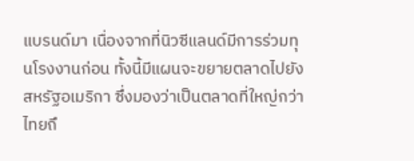แบรนด์มา เนื่องจากที่นิวซีแลนด์มีการร่วมทุนโรงงานก่อน ทั้งนี้มีแผนจะขยายตลาดไปยังสหรัฐอเมริกา ซึ่งมองว่าเป็นตลาดที่ใหญ่กว่าไทยถึ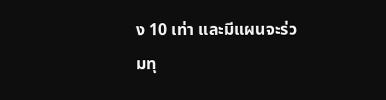ง 10 เท่า และมีแผนจะร่วมทุ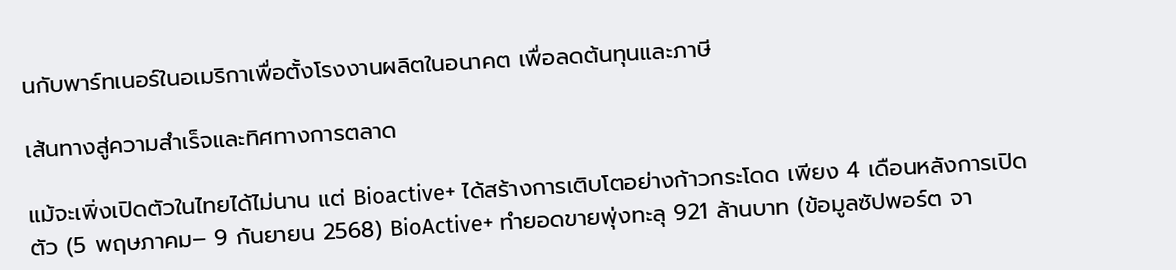นกับพาร์ทเนอร์ในอเมริกาเพื่อตั้งโรงงานผลิตในอนาคต เพื่อลดต้นทุนและภาษี

เส้นทางสู่ความสำเร็จและทิศทางการตลาด

แม้จะเพิ่งเปิดตัวในไทยได้ไม่นาน แต่ Bioactive+ ได้สร้างการเติบโตอย่างก้าวกระโดด เพียง 4 เดือนหลังการเปิดตัว (5 พฤษภาคม– 9 กันยายน 2568) BioActive+ ทำยอดขายพุ่งทะลุ 921 ล้านบาท (ข้อมูลซัปพอร์ต จา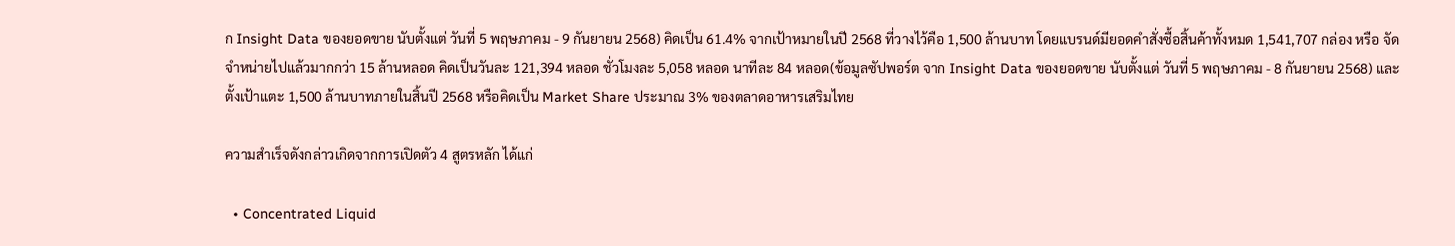ก Insight Data ของยอดขาย นับตั้งแต่ วันที่ 5 พฤษภาคม - 9 กันยายน 2568) คิดเป็น 61.4% จากเป้าหมายในปี 2568 ที่วางไว้คือ 1,500 ล้านบาท โดยแบรนด์มียอดคำสั่งซื้อสิ้นค้าทั้งหมด 1,541,707 กล่อง หรือ จัดจำหน่ายไปแล้วมากกว่า 15 ล้านหลอด คิดเป็นวันละ 121,394 หลอด ชั่วโมงละ 5,058 หลอด นาทีละ 84 หลอด(ข้อมูลซัปพอร์ต จาก Insight Data ของยอดขาย นับตั้งแต่ วันที่ 5 พฤษภาคม - 8 กันยายน 2568) และตั้งเป้าแตะ 1,500 ล้านบาทภายในสิ้นปี 2568 หรือคิดเป็น Market Share ประมาณ 3% ของตลาดอาหารเสริมไทย

ความสำเร็จดังกล่าวเกิดจากการเปิดตัว 4 สูตรหลัก ได้แก่

  • Concentrated Liquid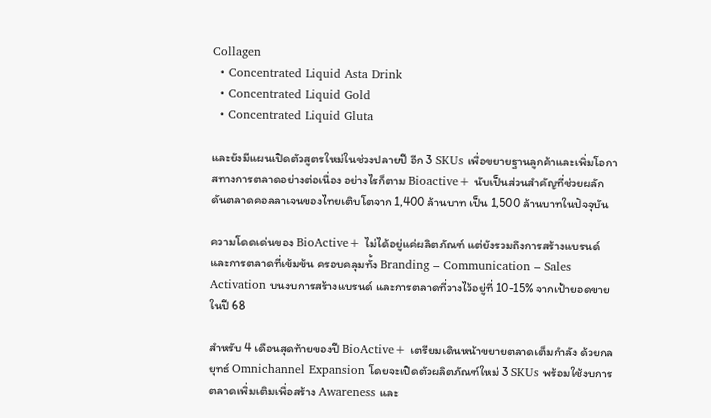Collagen
  • Concentrated Liquid Asta Drink
  • Concentrated Liquid Gold
  • Concentrated Liquid Gluta

และยังมีแผนเปิดตัวสูตรใหม่ในช่วงปลายปี อีก 3 SKUs เพื่อขยายฐานลูกค้าและเพิ่มโอกาสทางการตลาดอย่างต่อเนื่อง อย่างไรก็ตาม Bioactive+ นับเป็นส่วนสำคัญที่ช่วยผลักดันตลาดคอลลาเจนของไทยเติบโตจาก 1,400 ล้านบาท เป็น 1,500 ล้านบาทในปัจจุบัน

ความโดดเด่นของ BioActive+ ไม่ได้อยู่แค่ผลิตภัณฑ์ แต่ยังรวมถึงการสร้างแบรนด์และการตลาดที่เข้มข้น ครอบคลุมทั้ง Branding – Communication – Sales Activation บนงบการสร้างแบรนด์ และการตลาดที่วางไว้อยู่ที่ 10-15% จากเป้ายอดขาย ในปี 68

สำหรับ 4 เดือนสุดท้ายของปี BioActive+ เตรียมเดินหน้าขยายตลาดเต็มกำลัง ด้วยกลยุทธ์ Omnichannel Expansion โดยจะเปิดตัวผลิตภัณฑ์ใหม่ 3 SKUs พร้อมใช้งบการตลาดเพิ่มเติมเพื่อสร้าง Awareness และ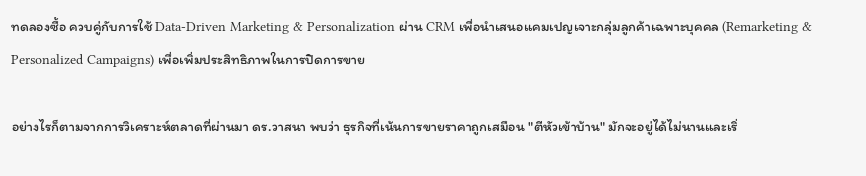ทดลองซื้อ ควบคู่กับการใช้ Data-Driven Marketing & Personalization ผ่าน CRM เพื่อนำเสนอแคมเปญเจาะกลุ่มลูกค้าเฉพาะบุคคล (Remarketing & Personalized Campaigns) เพื่อเพิ่มประสิทธิภาพในการปิดการขาย

อย่างไรก็ตามจากการวิเคราะห์ตลาดที่ผ่านมา ดร.วาสนา พบว่า ธุรกิจที่เน้นการขายราคาถูกเสมือน "ตีหัวเข้าบ้าน" มักจะอยู่ได้ไม่นานและเริ่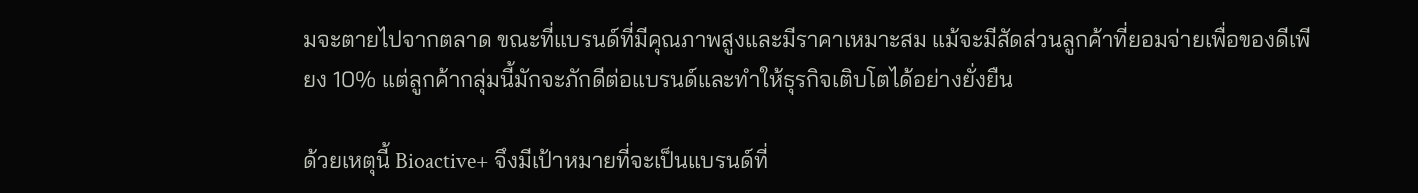มจะตายไปจากตลาด ขณะที่แบรนด์ที่มีคุณภาพสูงและมีราคาเหมาะสม แม้จะมีสัดส่วนลูกค้าที่ยอมจ่ายเพื่อของดีเพียง 10% แต่ลูกค้ากลุ่มนี้มักจะภักดีต่อแบรนด์และทำให้ธุรกิจเติบโตได้อย่างยั่งยืน

ด้วยเหตุนี้ Bioactive+ จึงมีเป้าหมายที่จะเป็นแบรนด์ที่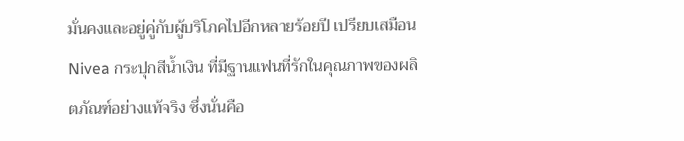มั่นคงและอยู่คู่กับผู้บริโภคไปอีกหลายร้อยปี เปรียบเสมือน Nivea กระปุกสีน้ำเงิน ที่มีฐานแฟนที่รักในคุณภาพของผลิตภัณฑ์อย่างแท้จริง ซึ่งนั่นคือ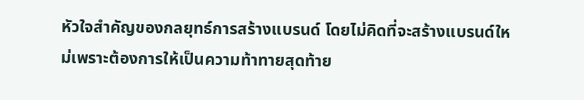หัวใจสำคัญของกลยุทธ์การสร้างแบรนด์ โดยไม่คิดที่จะสร้างแบรนด์ใหม่เพราะต้องการให้เป็นความท้าทายสุดท้าย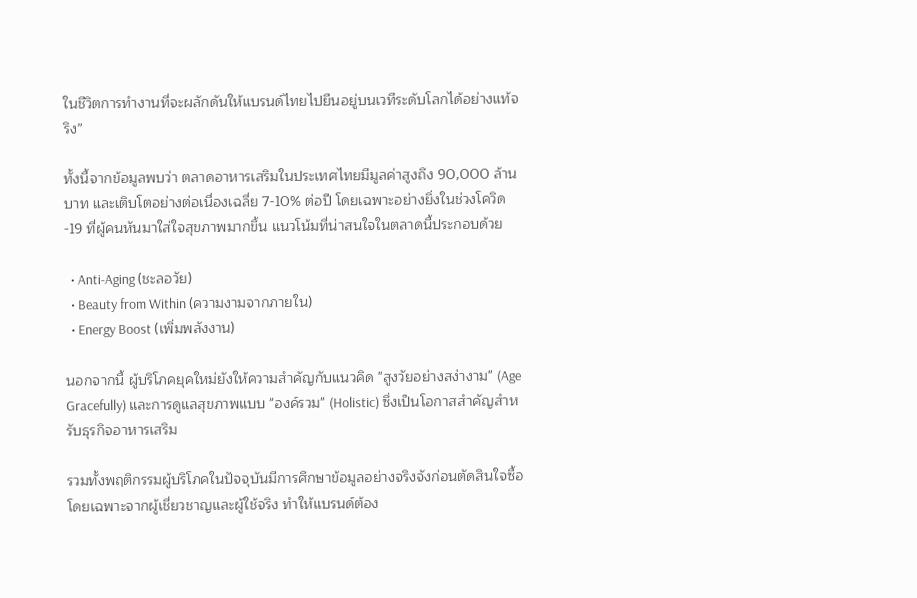ในชีวิตการทำงานที่จะผลักดันให้แบรนด์ไทยไปยืนอยู่บนเวทีระดับโลกได้อย่างแท้จริง”

ทั้งนี้จากข้อมูลพบว่า ตลาดอาหารเสริมในประเทศไทยมีมูลค่าสูงถึง 90,000 ล้านบาท และเติบโตอย่างต่อเนื่องเฉลี่ย 7-10% ต่อปี โดยเฉพาะอย่างยิ่งในช่วงโควิด-19 ที่ผู้คนหันมาใส่ใจสุขภาพมากขึ้น แนวโน้มที่น่าสนใจในตลาดนี้ประกอบด้วย

  • Anti-Aging (ชะลอวัย)
  • Beauty from Within (ความงามจากภายใน)
  • Energy Boost (เพิ่มพลังงาน)

นอกจากนี้ ผู้บริโภคยุคใหม่ยังให้ความสำคัญกับแนวคิด "สูงวัยอย่างสง่างาม" (Age Gracefully) และการดูแลสุขภาพแบบ "องค์รวม" (Holistic) ซึ่งเป็นโอกาสสำคัญสำหรับธุรกิจอาหารเสริม

รวมทั้งพฤติกรรมผู้บริโภคในปัจจุบันมีการศึกษาข้อมูลอย่างจริงจังก่อนตัดสินใจซื้อ โดยเฉพาะจากผู้เชี่ยวชาญและผู้ใช้จริง ทำให้แบรนด์ต้อง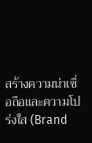สร้างความน่าเชื่อถือและความโปร่งใส (Brand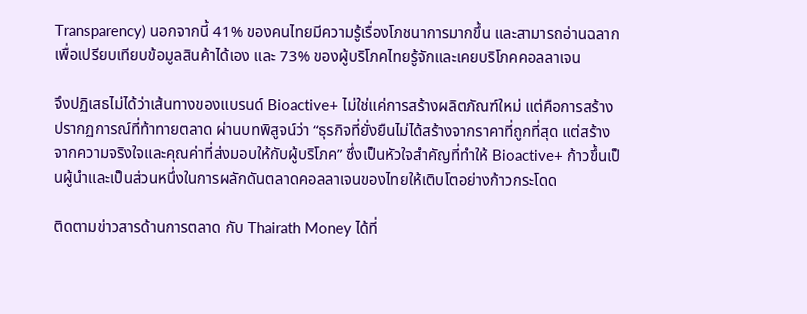Transparency) นอกจากนี้ 41% ของคนไทยมีความรู้เรื่องโภชนาการมากขึ้น และสามารถอ่านฉลากเพื่อเปรียบเทียบข้อมูลสินค้าได้เอง และ 73% ของผู้บริโภคไทยรู้จักและเคยบริโภคคอลลาเจน

จึงปฏิเสธไม่ได้ว่าเส้นทางของแบรนด์ Bioactive+ ไม่ใช่แค่การสร้างผลิตภัณฑ์ใหม่ แต่คือการสร้างปรากฏการณ์ที่ท้าทายตลาด ผ่านบทพิสูจน์ว่า “ธุรกิจที่ยั่งยืนไม่ได้สร้างจากราคาที่ถูกที่สุด แต่สร้างจากความจริงใจและคุณค่าที่ส่งมอบให้กับผู้บริโภค” ซึ่งเป็นหัวใจสำคัญที่ทำให้ Bioactive+ ก้าวขึ้นเป็นผู้นำและเป็นส่วนหนึ่งในการผลักดันตลาดคอลลาเจนของไทยให้เติบโตอย่างก้าวกระโดด

ติดตามข่าวสารด้านการตลาด กับ Thairath Money ได้ที่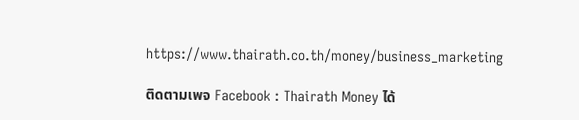https://www.thairath.co.th/money/business_marketing

ติดตามเพจ Facebook : Thairath Money ได้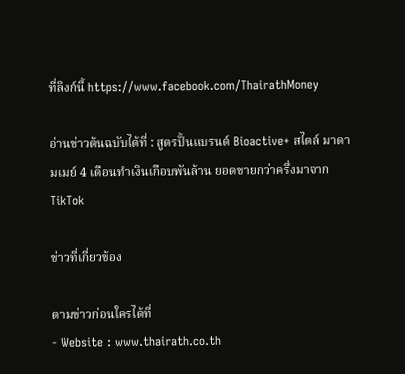ที่ลิงก์นี้ https://www.facebook.com/ThairathMoney

อ่านข่าวต้นฉบับได้ที่ : สูตรปั้นแบรนด์ Bioactive+ สไตล์ มาดามเมย์ 4 เดือนทำเงินเกือบพันล้าน ยอดขายกว่าครึ่งมาจาก TikTok

ข่าวที่เกี่ยวข้อง

ตามข่าวก่อนใครได้ที่
- Website : www.thairath.co.th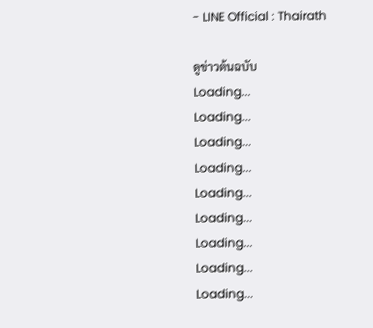- LINE Official : Thairath

ดูข่าวต้นฉบับ
Loading...
Loading...
Loading...
Loading...
Loading...
Loading...
Loading...
Loading...
Loading...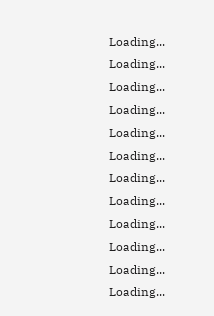Loading...
Loading...
Loading...
Loading...
Loading...
Loading...
Loading...
Loading...
Loading...
Loading...
Loading...
Loading...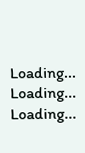Loading...
Loading...
Loading...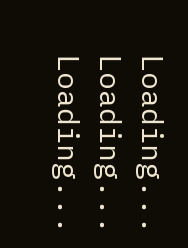Loading...
Loading...
Loading...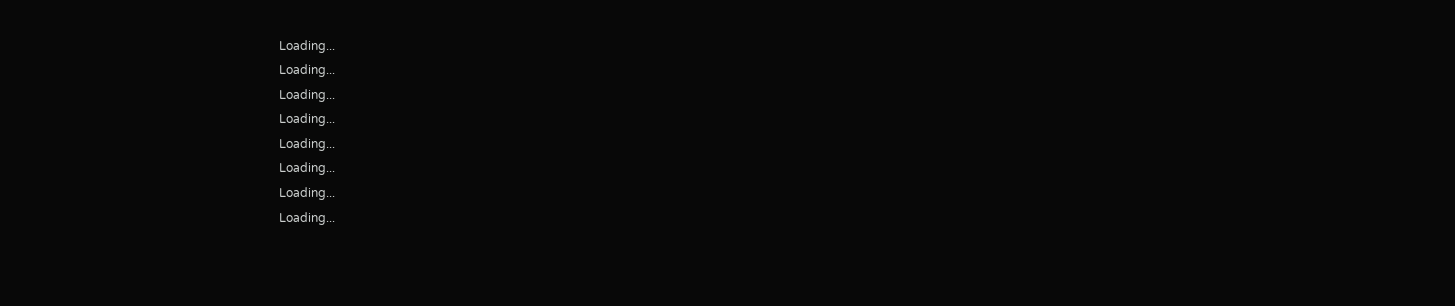Loading...
Loading...
Loading...
Loading...
Loading...
Loading...
Loading...
Loading...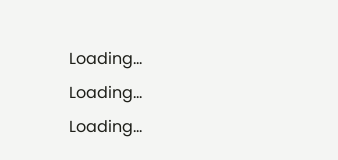Loading...
Loading...
Loading...